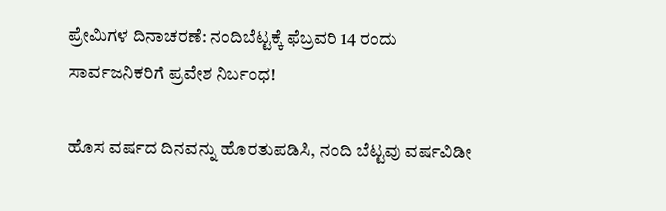ಪ್ರೇಮಿಗಳ ದಿನಾಚರಣೆ: ನಂದಿಬೆಟ್ಟಕ್ಕೆ ಫೆಬ್ರವರಿ 14 ರಂದು ಸಾರ್ವಜನಿಕರಿಗೆ ಪ್ರವೇಶ ನಿರ್ಬಂಧ!

ಹೊಸ ವರ್ಷದ ದಿನವನ್ನು ಹೊರತುಪಡಿಸಿ, ನಂದಿ ಬೆಟ್ಟವು ವರ್ಷವಿಡೀ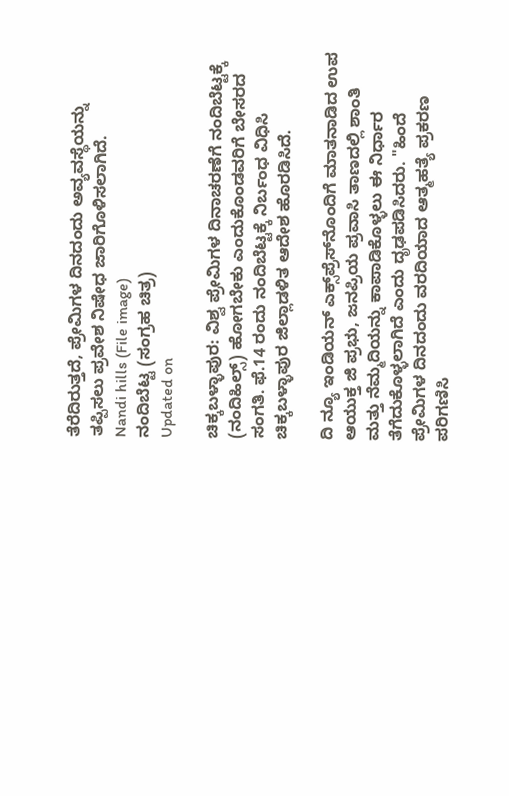ತೆರೆದಿರುತ್ತದೆ, ಪ್ರೇಮಿಗಳ ದಿನದಂದು ಅವ್ಯವಸ್ಥೆಯನ್ನು ತಪ್ಪಿಸಲು ಪ್ರವೇಶ ನಿಷೇಧ ಜಾರಿಗೊಳಿಸಲಾಗಿದೆ.
Nandi hills (File image)
ನಂದಿಬೆಟ್ಟ (ಸಂಗ್ರಹ ಚಿತ್ರ)
Updated on

ಚಿಕ್ಕಬಳ್ಳಾಪುರ: ವಿಶ್ವ ಪ್ರೇಮಿಗಳ ದಿನಾಚರಣೆಗೆ ನಂದಿಬೆಟ್ಟಕ್ಕೆ (ನಂದಿಹಿಲ್ಸ್‌) ಹೋಗಬೇಕು ಎಂದುಕೊಂಡವರಿಗೆ ಬೇಸರದ ಸಂಗತಿ. ಫೆ.14 ರಂದು ನಂದಿಬೆಟ್ಟಕ್ಕೆ ನಿರ್ಬಂಧ ವಿಧಿಸಿ ಚಿಕ್ಕಬಳ್ಳಾಪುರ ಜಿಲ್ಲಾಡಳಿತ ಆದೇಶ ಹೊರಡಿಸಿದೆ.

ದಿ ನ್ಯೂ ಇಂಡಿಯನ್ ಎಕ್ಸ್‌ಪ್ರೆಸ್‌ನೊಂದಿಗೆ ಮಾತನಾಡಿದ ಉಪ ಆಯುಕ್ತ ಜಿ ಪ್ರಭು, ಜನಪ್ರಿಯ ಪ್ರವಾಸಿ ತಾಣದಲ್ಲಿ ಶಾಂತಿ ಮತ್ತು ನೆಮ್ಮದಿಯನ್ನು ಕಾಪಾಡಿಕೊಳ್ಳಲು ಈ ನಿರ್ಧಾರ ತೆಗೆದುಕೊಳ್ಳಲಾಗಿದೆ ಎಂದು ದೃಢಪಡಿಸಿದರು. "ಹಿಂದೆ ಪ್ರೇಮಿಗಳ ದಿನದಂದು ವರದಿಯಾದ ಆತ್ಮಹತ್ಯೆ ಪ್ರಕರಣ ಪರಿಗಣಿಸಿ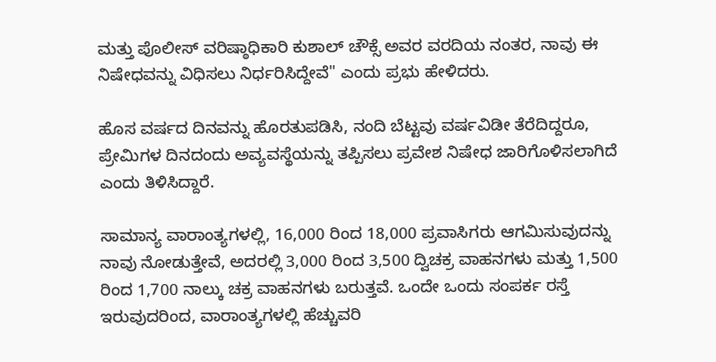ಮತ್ತು ಪೊಲೀಸ್ ವರಿಷ್ಠಾಧಿಕಾರಿ ಕುಶಾಲ್ ಚೌಕ್ಸೆ ಅವರ ವರದಿಯ ನಂತರ, ನಾವು ಈ ನಿಷೇಧವನ್ನು ವಿಧಿಸಲು ನಿರ್ಧರಿಸಿದ್ದೇವೆ" ಎಂದು ಪ್ರಭು ಹೇಳಿದರು.

ಹೊಸ ವರ್ಷದ ದಿನವನ್ನು ಹೊರತುಪಡಿಸಿ, ನಂದಿ ಬೆಟ್ಟವು ವರ್ಷವಿಡೀ ತೆರೆದಿದ್ದರೂ, ಪ್ರೇಮಿಗಳ ದಿನದಂದು ಅವ್ಯವಸ್ಥೆಯನ್ನು ತಪ್ಪಿಸಲು ಪ್ರವೇಶ ನಿಷೇಧ ಜಾರಿಗೊಳಿಸಲಾಗಿದೆ ಎಂದು ತಿಳಿಸಿದ್ದಾರೆ.

ಸಾಮಾನ್ಯ ವಾರಾಂತ್ಯಗಳಲ್ಲಿ, 16,000 ರಿಂದ 18,000 ಪ್ರವಾಸಿಗರು ಆಗಮಿಸುವುದನ್ನು ನಾವು ನೋಡುತ್ತೇವೆ, ಅದರಲ್ಲಿ 3,000 ರಿಂದ 3,500 ದ್ವಿಚಕ್ರ ವಾಹನಗಳು ಮತ್ತು 1,500 ರಿಂದ 1,700 ನಾಲ್ಕು ಚಕ್ರ ವಾಹನಗಳು ಬರುತ್ತವೆ. ಒಂದೇ ಒಂದು ಸಂಪರ್ಕ ರಸ್ತೆ ಇರುವುದರಿಂದ, ವಾರಾಂತ್ಯಗಳಲ್ಲಿ ಹೆಚ್ಚುವರಿ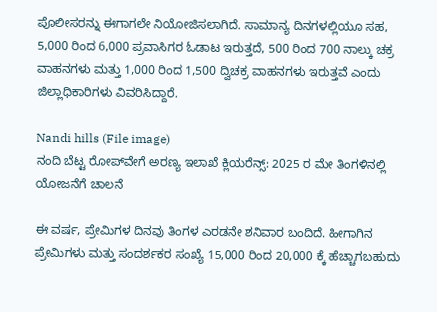ಪೊಲೀಸರನ್ನು ಈಗಾಗಲೇ ನಿಯೋಜಿಸಲಾಗಿದೆ. ಸಾಮಾನ್ಯ ದಿನಗಳಲ್ಲಿಯೂ ಸಹ, 5,000 ರಿಂದ 6,000 ಪ್ರವಾಸಿಗರ ಓಡಾಟ ಇರುತ್ತದೆ, 500 ರಿಂದ 700 ನಾಲ್ಕು ಚಕ್ರ ವಾಹನಗಳು ಮತ್ತು 1,000 ರಿಂದ 1,500 ದ್ವಿಚಕ್ರ ವಾಹನಗಳು ಇರುತ್ತವೆ ಎಂದು ಜಿಲ್ಲಾಧಿಕಾರಿಗಳು ವಿವರಿಸಿದ್ದಾರೆ.

Nandi hills (File image)
ನಂದಿ ಬೆಟ್ಟ ರೋಪ್‌ವೇಗೆ ಅರಣ್ಯ ಇಲಾಖೆ ಕ್ಲಿಯರೆನ್ಸ್: 2025 ರ ಮೇ ತಿಂಗಳಿನಲ್ಲಿ ಯೋಜನೆಗೆ ಚಾಲನೆ

ಈ ವರ್ಷ, ಪ್ರೇಮಿಗಳ ದಿನವು ತಿಂಗಳ ಎರಡನೇ ಶನಿವಾರ ಬಂದಿದೆ. ಹೀಗಾಗಿನ ಪ್ರೇಮಿಗಳು ಮತ್ತು ಸಂದರ್ಶಕರ ಸಂಖ್ಯೆ 15,000 ರಿಂದ 20,000 ಕ್ಕೆ ಹೆಚ್ಚಾಗಬಹುದು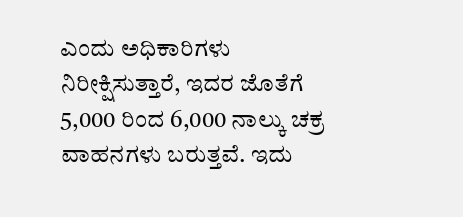ಎಂದು ಅಧಿಕಾರಿಗಳು ನಿರೀಕ್ಷಿಸುತ್ತಾರೆ, ಇದರ ಜೊತೆಗೆ 5,000 ರಿಂದ 6,000 ನಾಲ್ಕು ಚಕ್ರ ವಾಹನಗಳು ಬರುತ್ತವೆ. ಇದು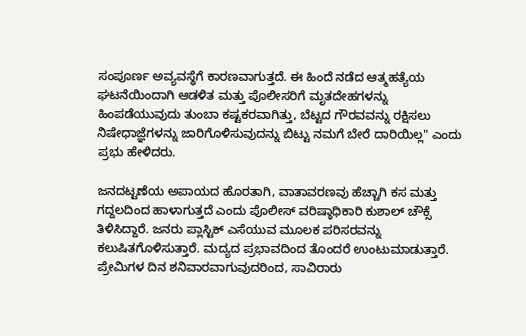ಸಂಪೂರ್ಣ ಅವ್ಯವಸ್ಥೆಗೆ ಕಾರಣವಾಗುತ್ತದೆ. ಈ ಹಿಂದೆ ನಡೆದ ಆತ್ಮಹತ್ಯೆಯ ಘಟನೆಯಿಂದಾಗಿ ಆಡಳಿತ ಮತ್ತು ಪೊಲೀಸರಿಗೆ ಮೃತದೇಹಗಳನ್ನು ಹಿಂಪಡೆಯುವುದು ತುಂಬಾ ಕಷ್ಟಕರವಾಗಿತ್ತು, ಬೆಟ್ಟದ ಗೌರವವನ್ನು ರಕ್ಷಿಸಲು ನಿಷೇಧಾಜ್ಞೆಗಳನ್ನು ಜಾರಿಗೊಳಿಸುವುದನ್ನು ಬಿಟ್ಟು ನಮಗೆ ಬೇರೆ ದಾರಿಯಿಲ್ಲ" ಎಂದು ಪ್ರಭು ಹೇಳಿದರು.

ಜನದಟ್ಟಣೆಯ ಅಪಾಯದ ಹೊರತಾಗಿ, ವಾತಾವರಣವು ಹೆಚ್ಚಾಗಿ ಕಸ ಮತ್ತು ಗದ್ದಲದಿಂದ ಹಾಳಾಗುತ್ತದೆ ಎಂದು ಪೊಲೀಸ್ ವರಿಷ್ಠಾಧಿಕಾರಿ ಕುಶಾಲ್ ಚೌಕ್ಸೆ ತಿಳಿಸಿದ್ದಾರೆ. ಜನರು ಪ್ಲಾಸ್ಟಿಕ್ ಎಸೆಯುವ ಮೂಲಕ ಪರಿಸರವನ್ನು ಕಲುಷಿತಗೊಳಿಸುತ್ತಾರೆ. ಮದ್ಯದ ಪ್ರಭಾವದಿಂದ ತೊಂದರೆ ಉಂಟುಮಾಡುತ್ತಾರೆ. ಪ್ರೇಮಿಗಳ ದಿನ ಶನಿವಾರವಾಗುವುದರಿಂದ, ಸಾವಿರಾರು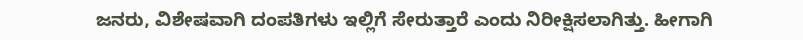ಜನರು, ವಿಶೇಷವಾಗಿ ದಂಪತಿಗಳು ಇಲ್ಲಿಗೆ ಸೇರುತ್ತಾರೆ ಎಂದು ನಿರೀಕ್ಷಿಸಲಾಗಿತ್ತು. ಹೀಗಾಗಿ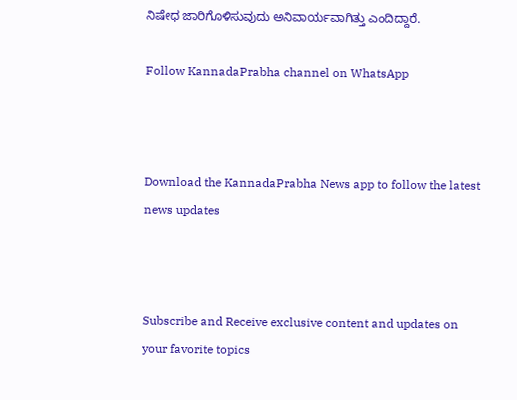ನಿಷೇಧ ಜಾರಿಗೊಳಿಸುವುದು ಅನಿವಾರ್ಯವಾಗಿತ್ತು ಎಂದಿದ್ದಾರೆ.

Follow KannadaPrabha channel on WhatsApp



Download the KannadaPrabha News app to follow the latest news updates



Subscribe and Receive exclusive content and updates on your favorite topics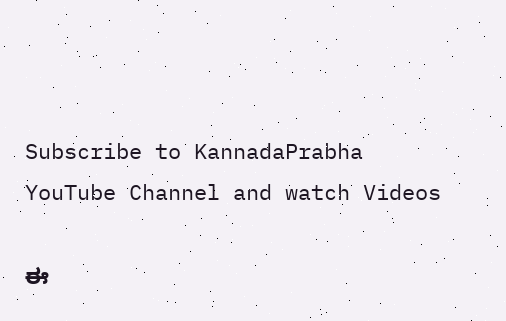Subscribe to KannadaPrabha YouTube Channel and watch Videos

ಈ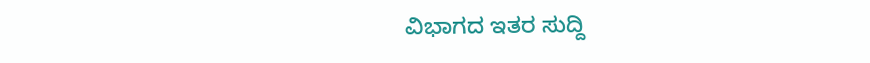ವಿಭಾಗದ ಇತರ ಸುದ್ದಿ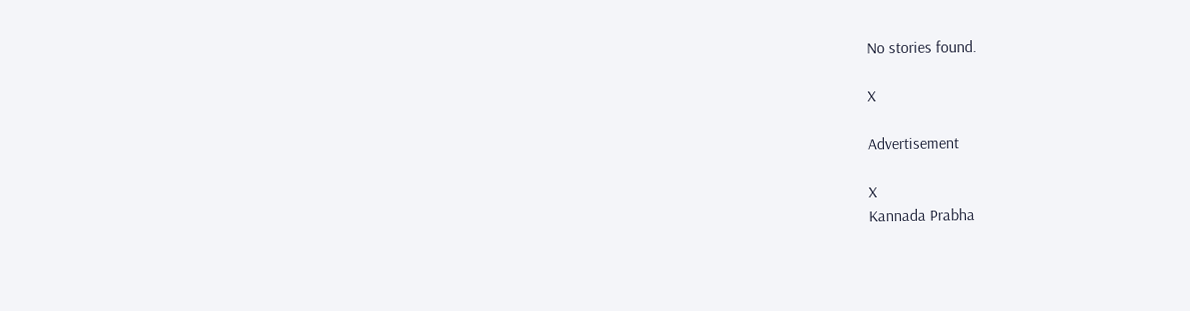No stories found.

X

Advertisement

X
Kannada Prabha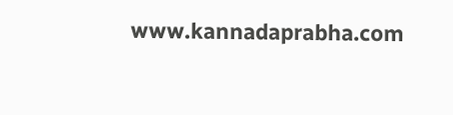www.kannadaprabha.com